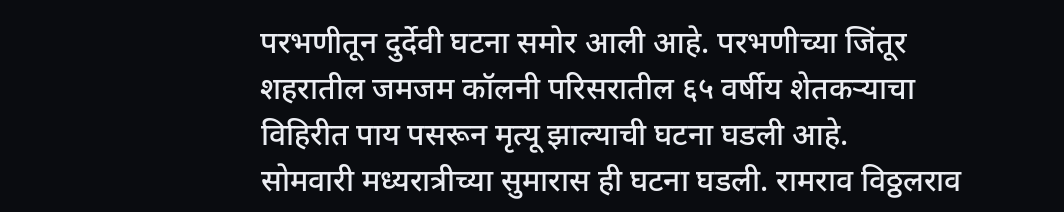परभणीतून दुर्देवी घटना समोर आली आहे. परभणीच्या जिंतूर शहरातील जमजम कॉलनी परिसरातील ६५ वर्षीय शेतकऱ्याचा विहिरीत पाय पसरून मृत्यू झाल्याची घटना घडली आहे.
सोमवारी मध्यरात्रीच्या सुमारास ही घटना घडली. रामराव विठ्ठलराव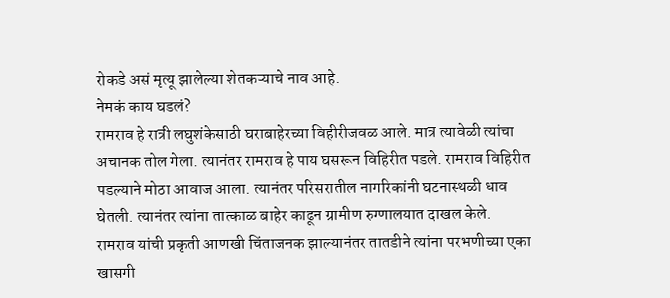रोकडे असं मृत्यू झालेल्या शेतकऱ्याचे नाव आहे.
नेमकं काय घडलं?
रामराव हे रात्री लघुशंकेसाठी घराबाहेरच्या विहीरीजवळ आले. मात्र त्यावेळी त्यांचा अचानक तोल गेला. त्यानंतर रामराव हे पाय घसरून विहिरीत पडले. रामराव विहिरीत पडल्याने मोठा आवाज आला. त्यानंतर परिसरातील नागरिकांनी घटनास्थळी धाव घेतली. त्यानंतर त्यांना तात्काळ बाहेर काढून ग्रामीण रुग्णालयात दाखल केले.
रामराव यांची प्रकृती आणखी चिंताजनक झाल्यानंतर तातडीने त्यांना परभणीच्या एका खासगी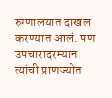रुग्णालयात दाखल करण्यात आलं. पण उपचारादरम्यान त्यांची प्राणज्योत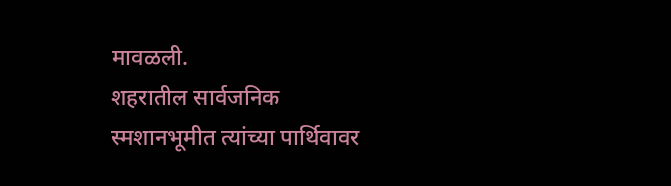मावळली.
शहरातील सार्वजनिक स्मशानभूमीत त्यांच्या पार्थिवावर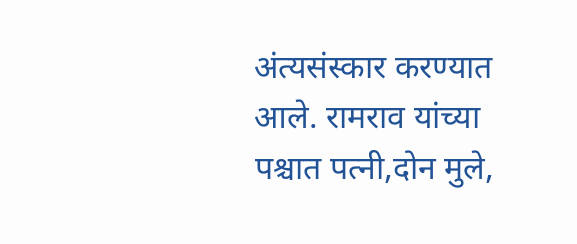अंत्यसंस्कार करण्यात आले. रामराव यांच्या पश्चात पत्नी,दोन मुले,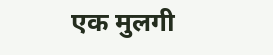एक मुलगी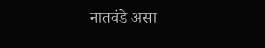नातवंडे असा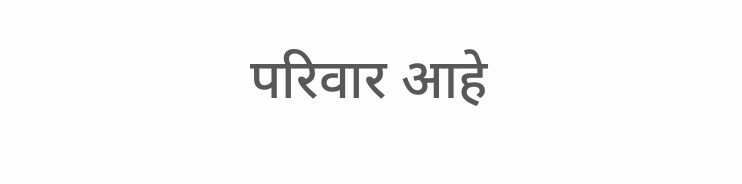परिवार आहे